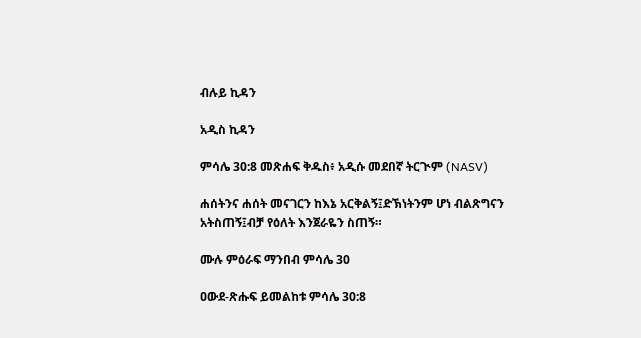ብሉይ ኪዳን

አዲስ ኪዳን

ምሳሌ 30:8 መጽሐፍ ቅዱስ፥ አዲሱ መደበኛ ትርጒም (NASV)

ሐሰትንና ሐሰት መናገርን ከእኔ አርቅልኝ፤ድኽነትንም ሆነ ብልጽግናን አትስጠኝ፤ብቻ የዕለት እንጀራዬን ስጠኝ።

ሙሉ ምዕራፍ ማንበብ ምሳሌ 30

ዐውደ-ጽሑፍ ይመልከቱ ምሳሌ 30:8